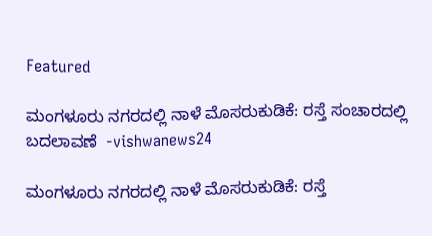Featured

ಮಂಗಳೂರು ನಗರದಲ್ಲಿ ನಾಳೆ ಮೊಸರುಕುಡಿಕೆ: ರಸ್ತೆ ಸಂಚಾರದಲ್ಲಿ ಬದಲಾವಣೆ  -vishwanews24

ಮಂಗಳೂರು ನಗರದಲ್ಲಿ ನಾಳೆ ಮೊಸರುಕುಡಿಕೆ: ರಸ್ತೆ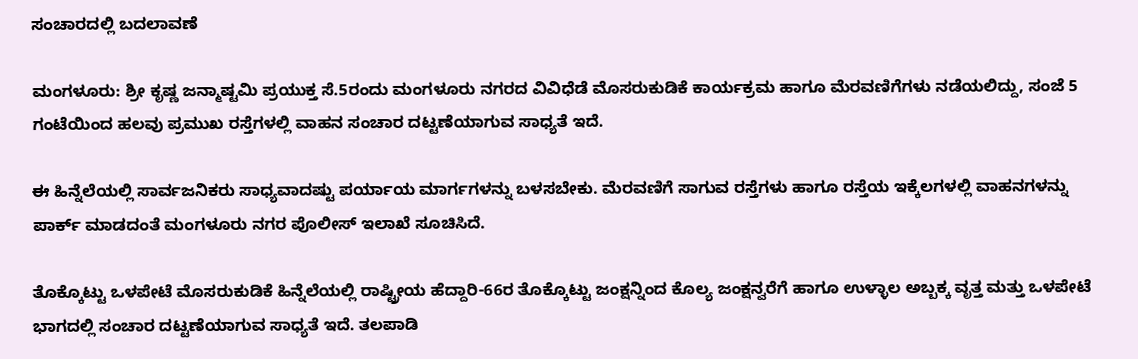ಸಂಚಾರದಲ್ಲಿ ಬದಲಾವಣೆ

ಮಂಗಳೂರು: ಶ್ರೀ ಕೃಷ್ಣ ಜನ್ಮಾಷ್ಟಮಿ ಪ್ರಯುಕ್ತ ಸೆ.5ರಂದು ಮಂಗಳೂರು ನಗರದ ವಿವಿಧೆಡೆ ಮೊಸರುಕುಡಿಕೆ ಕಾರ್ಯಕ್ರಮ ಹಾಗೂ ಮೆರವಣಿಗೆಗಳು ನಡೆಯಲಿದ್ದು, ಸಂಜೆ 5 ಗಂಟೆಯಿಂದ ಹಲವು ಪ್ರಮುಖ ರಸ್ತೆಗಳಲ್ಲಿ ವಾಹನ ಸಂಚಾರ ದಟ್ಟಣೆಯಾಗುವ ಸಾಧ್ಯತೆ ಇದೆ.

ಈ ಹಿನ್ನೆಲೆಯಲ್ಲಿ ಸಾರ್ವಜನಿಕರು ಸಾಧ್ಯವಾದಷ್ಟು ಪರ್ಯಾಯ ಮಾರ್ಗಗಳನ್ನು ಬಳಸಬೇಕು. ಮೆರವಣಿಗೆ ಸಾಗುವ ರಸ್ತೆಗಳು ಹಾಗೂ ರಸ್ತೆಯ ಇಕ್ಕೆಲಗಳಲ್ಲಿ ವಾಹನಗಳನ್ನು ಪಾರ್ಕ್ ಮಾಡದಂತೆ ಮಂಗಳೂರು ನಗರ ಪೊಲೀಸ್ ಇಲಾಖೆ ಸೂಚಿಸಿದೆ.

ತೊಕ್ಕೊಟ್ಟು ಒಳಪೇಟೆ ಮೊಸರುಕುಡಿಕೆ ಹಿನ್ನೆಲೆಯಲ್ಲಿ ರಾಷ್ಟ್ರೀಯ ಹೆದ್ದಾರಿ-66ರ ತೊಕ್ಕೊಟ್ಟು ಜಂಕ್ಷನ್ನಿಂದ ಕೊಲ್ಯ ಜಂಕ್ಷನ್ವರೆಗೆ ಹಾಗೂ ಉಳ್ಳಾಲ ಅಬ್ಬಕ್ಕ ವೃತ್ತ ಮತ್ತು ಒಳಪೇಟೆ ಭಾಗದಲ್ಲಿ ಸಂಚಾರ ದಟ್ಟಣೆಯಾಗುವ ಸಾಧ್ಯತೆ ಇದೆ. ತಲಪಾಡಿ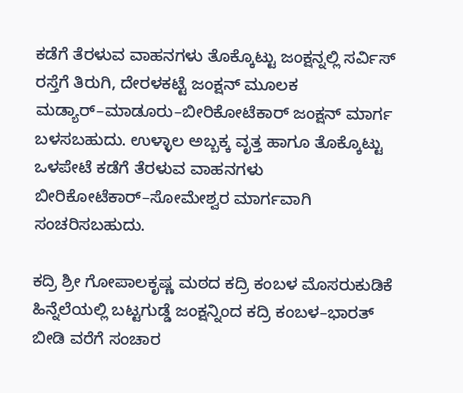ಕಡೆಗೆ ತೆರಳುವ ವಾಹನಗಳು ತೊಕ್ಕೊಟ್ಟು ಜಂಕ್ಷನ್ನಲ್ಲಿ ಸರ್ವಿಸ್ ರಸ್ತೆಗೆ ತಿರುಗಿ, ದೇರಳಕಟ್ಟೆ ಜಂಕ್ಷನ್ ಮೂಲಕ ಮಡ್ಯಾರ್–ಮಾಡೂರು–ಬೀರಿಕೋಟೆಕಾರ್ ಜಂಕ್ಷನ್ ಮಾರ್ಗ ಬಳಸಬಹುದು. ಉಳ್ಳಾಲ ಅಬ್ಬಕ್ಕ ವೃತ್ತ ಹಾಗೂ ತೊಕ್ಕೊಟ್ಟು ಒಳಪೇಟೆ ಕಡೆಗೆ ತೆರಳುವ ವಾಹನಗಳು ಬೀರಿಕೋಟೆಕಾರ್–ಸೋಮೇಶ್ವರ ಮಾರ್ಗವಾಗಿ ಸಂಚರಿಸಬಹುದು.

ಕದ್ರಿ ಶ್ರೀ ಗೋಪಾಲಕೃಷ್ಣ ಮಠದ ಕದ್ರಿ ಕಂಬಳ ಮೊಸರುಕುಡಿಕೆ ಹಿನ್ನೆಲೆಯಲ್ಲಿ ಬಟ್ಟಗುಡ್ಡೆ ಜಂಕ್ಷನ್ನಿಂದ ಕದ್ರಿ ಕಂಬಳ–ಭಾರತ್ ಬೀಡಿ ವರೆಗೆ ಸಂಚಾರ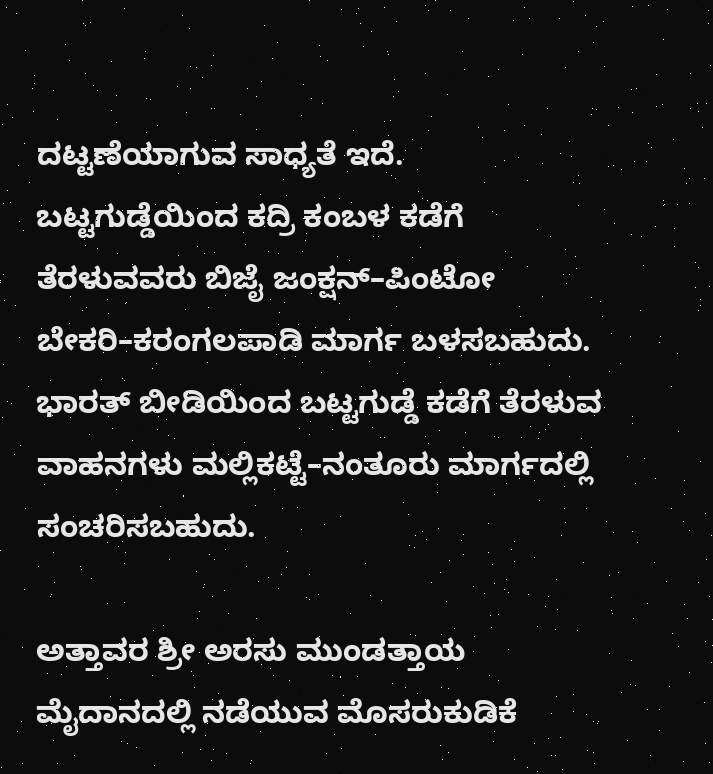ದಟ್ಟಣೆಯಾಗುವ ಸಾಧ್ಯತೆ ಇದೆ. ಬಟ್ಟಗುಡ್ಡೆಯಿಂದ ಕದ್ರಿ ಕಂಬಳ ಕಡೆಗೆ ತೆರಳುವವರು ಬಿಜೈ ಜಂಕ್ಷನ್–ಪಿಂಟೋ ಬೇಕರಿ–ಕರಂಗಲಪಾಡಿ ಮಾರ್ಗ ಬಳಸಬಹುದು. ಭಾರತ್ ಬೀಡಿಯಿಂದ ಬಟ್ಟಗುಡ್ಡೆ ಕಡೆಗೆ ತೆರಳುವ ವಾಹನಗಳು ಮಲ್ಲಿಕಟ್ಟೆ–ನಂತೂರು ಮಾರ್ಗದಲ್ಲಿ ಸಂಚರಿಸಬಹುದು.

ಅತ್ತಾವರ ಶ್ರೀ ಅರಸು ಮುಂಡತ್ತಾಯ ಮೈದಾನದಲ್ಲಿ ನಡೆಯುವ ಮೊಸರುಕುಡಿಕೆ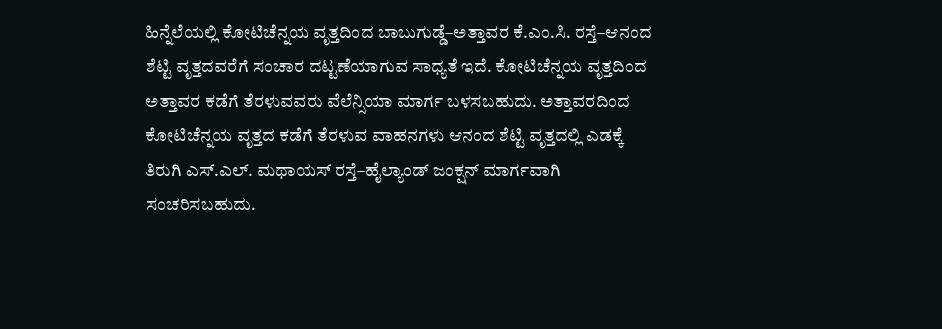ಹಿನ್ನೆಲೆಯಲ್ಲಿ ಕೋಟಿಚೆನ್ನಯ ವೃತ್ತದಿಂದ ಬಾಬುಗುಡ್ಡೆ–ಅತ್ತಾವರ ಕೆ.ಎಂ.ಸಿ. ರಸ್ತೆ–ಆನಂದ ಶೆಟ್ಟಿ ವೃತ್ತದವರೆಗೆ ಸಂಚಾರ ದಟ್ಟಣೆಯಾಗುವ ಸಾಧ್ಯತೆ ಇದೆ. ಕೋಟಿಚೆನ್ನಯ ವೃತ್ತದಿಂದ ಅತ್ತಾವರ ಕಡೆಗೆ ತೆರಳುವವರು ವೆಲೆನ್ಸಿಯಾ ಮಾರ್ಗ ಬಳಸಬಹುದು. ಅತ್ತಾವರದಿಂದ ಕೋಟಿಚೆನ್ನಯ ವೃತ್ತದ ಕಡೆಗೆ ತೆರಳುವ ವಾಹನಗಳು ಆನಂದ ಶೆಟ್ಟಿ ವೃತ್ತದಲ್ಲಿ ಎಡಕ್ಕೆ ತಿರುಗಿ ಎಸ್.ಎಲ್. ಮಥಾಯಸ್ ರಸ್ತೆ–ಹೈಲ್ಯಾಂಡ್ ಜಂಕ್ಷನ್ ಮಾರ್ಗವಾಗಿ ಸಂಚರಿಸಬಹುದು.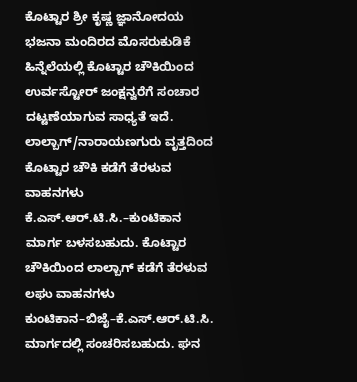ಕೊಟ್ಟಾರ ಶ್ರೀ ಕೃಷ್ಣ ಜ್ಞಾನೋದಯ ಭಜನಾ ಮಂದಿರದ ಮೊಸರುಕುಡಿಕೆ ಹಿನ್ನೆಲೆಯಲ್ಲಿ ಕೊಟ್ಟಾರ ಚೌಕಿಯಿಂದ ಉರ್ವಸ್ಟೋರ್ ಜಂಕ್ಷನ್ವರೆಗೆ ಸಂಚಾರ ದಟ್ಟಣೆಯಾಗುವ ಸಾಧ್ಯತೆ ಇದೆ. ಲಾಲ್ಬಾಗ್/ನಾರಾಯಣಗುರು ವೃತ್ತದಿಂದ ಕೊಟ್ಟಾರ ಚೌಕಿ ಕಡೆಗೆ ತೆರಳುವ ವಾಹನಗಳು ಕೆ.ಎಸ್.ಆರ್.ಟಿ.ಸಿ.–ಕುಂಟಿಕಾನ ಮಾರ್ಗ ಬಳಸಬಹುದು. ಕೊಟ್ಟಾರ ಚೌಕಿಯಿಂದ ಲಾಲ್ಬಾಗ್ ಕಡೆಗೆ ತೆರಳುವ ಲಘು ವಾಹನಗಳು ಕುಂಟಿಕಾನ–ಬಿಜೈ–ಕೆ.ಎಸ್.ಆರ್.ಟಿ.ಸಿ. ಮಾರ್ಗದಲ್ಲಿ ಸಂಚರಿಸಬಹುದು. ಘನ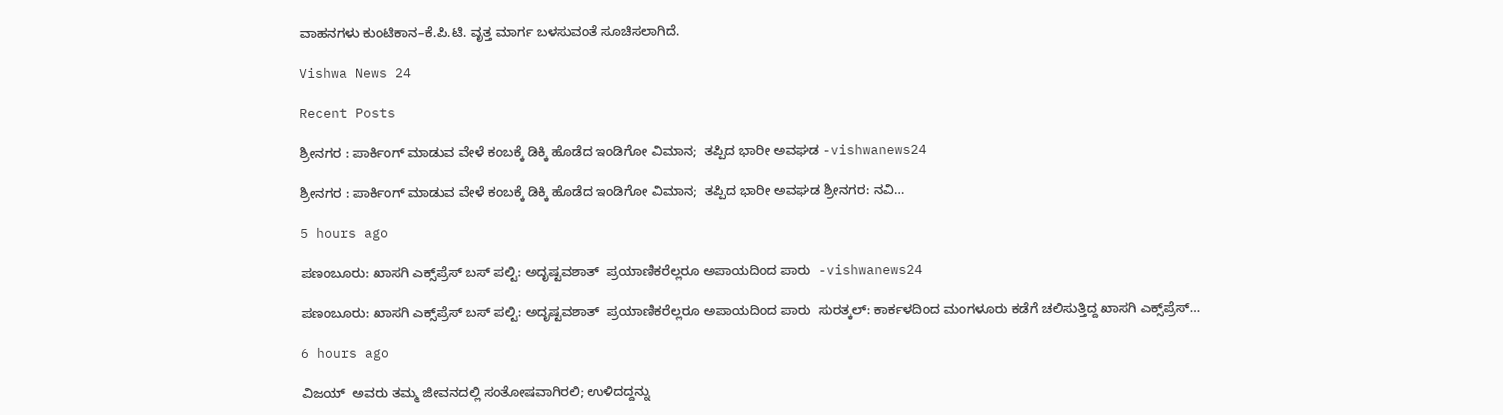ವಾಹನಗಳು ಕುಂಟಿಕಾನ–ಕೆ.ಪಿ.ಟಿ. ವೃತ್ತ ಮಾರ್ಗ ಬಳಸುವಂತೆ ಸೂಚಿಸಲಾಗಿದೆ.

Vishwa News 24

Recent Posts

ಶ್ರೀನಗರ : ಪಾರ್ಕಿಂಗ್ ಮಾಡುವ ವೇಳೆ ಕಂಬಕ್ಕೆ ಡಿಕ್ಕಿ ಹೊಡೆದ ಇಂಡಿಗೋ ವಿಮಾನ;  ತಪ್ಪಿದ ಭಾರೀ ಅವಘಡ -vishwanews24

ಶ್ರೀನಗರ : ಪಾರ್ಕಿಂಗ್ ಮಾಡುವ ವೇಳೆ ಕಂಬಕ್ಕೆ ಡಿಕ್ಕಿ ಹೊಡೆದ ಇಂಡಿಗೋ ವಿಮಾನ;  ತಪ್ಪಿದ ಭಾರೀ ಅವಘಡ ಶ್ರೀನಗರ: ನವಿ…

5 hours ago

ಪಣಂಬೂರು: ಖಾಸಗಿ ಎಕ್ಸ್‌ಪ್ರೆಸ್ ಬಸ್ ಪಲ್ಟಿ: ಅದೃಷ್ಟವಶಾತ್  ಪ್ರಯಾಣಿಕರೆಲ್ಲರೂ ಅಪಾಯದಿಂದ ಪಾರು  -vishwanews24

ಪಣಂಬೂರು: ಖಾಸಗಿ ಎಕ್ಸ್‌ಪ್ರೆಸ್ ಬಸ್ ಪಲ್ಟಿ: ಅದೃಷ್ಟವಶಾತ್  ಪ್ರಯಾಣಿಕರೆಲ್ಲರೂ ಅಪಾಯದಿಂದ ಪಾರು  ಸುರತ್ಕಲ್: ಕಾರ್ಕಳದಿಂದ ಮಂಗಳೂರು ಕಡೆಗೆ ಚಲಿಸುತ್ತಿದ್ದ ಖಾಸಗಿ ಎಕ್ಸ್‌ಪ್ರೆಸ್…

6 hours ago

ವಿಜಯ್  ಅವರು ತಮ್ಮ ಜೀವನದಲ್ಲಿ ಸಂತೋಷವಾಗಿರಲಿ; ಉಳಿದದ್ದನ್ನು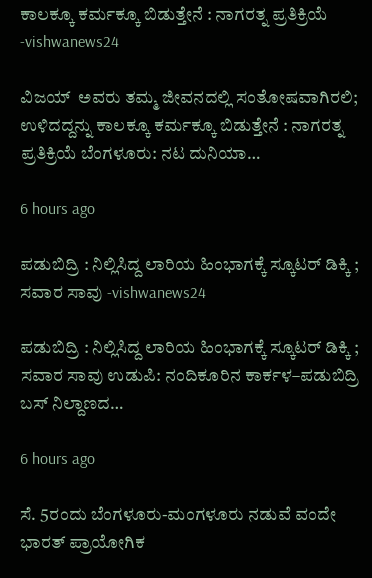ಕಾಲಕ್ಕೂ ಕರ್ಮಕ್ಕೂ ಬಿಡುತ್ತೇನೆ : ನಾಗರತ್ನ ಪ್ರತಿಕ್ರಿಯೆ -vishwanews24

ವಿಜಯ್  ಅವರು ತಮ್ಮ ಜೀವನದಲ್ಲಿ ಸಂತೋಷವಾಗಿರಲಿ; ಉಳಿದದ್ದನ್ನು ಕಾಲಕ್ಕೂ ಕರ್ಮಕ್ಕೂ ಬಿಡುತ್ತೇನೆ : ನಾಗರತ್ನ ಪ್ರತಿಕ್ರಿಯೆ ಬೆಂಗಳೂರು: ನಟ ದುನಿಯಾ…

6 hours ago

ಪಡುಬಿದ್ರಿ : ನಿಲ್ಲಿಸಿದ್ದ ಲಾರಿಯ ಹಿಂಭಾಗಕ್ಕೆ ಸ್ಕೂಟರ್ ಡಿಕ್ಕಿ ; ಸವಾರ ಸಾವು -vishwanews24

ಪಡುಬಿದ್ರಿ : ನಿಲ್ಲಿಸಿದ್ದ ಲಾರಿಯ ಹಿಂಭಾಗಕ್ಕೆ ಸ್ಕೂಟರ್ ಡಿಕ್ಕಿ ; ಸವಾರ ಸಾವು ಉಡುಪಿ: ನಂದಿಕೂರಿನ ಕಾರ್ಕಳ–ಪಡುಬಿದ್ರಿ ಬಸ್ ನಿಲ್ದಾಣದ…

6 hours ago

ಸೆ. 5ರಂದು ಬೆಂಗಳೂರು-ಮಂಗಳೂರು ನಡುವೆ ವಂದೇ ಭಾರತ್ ಪ್ರಾಯೋಗಿಕ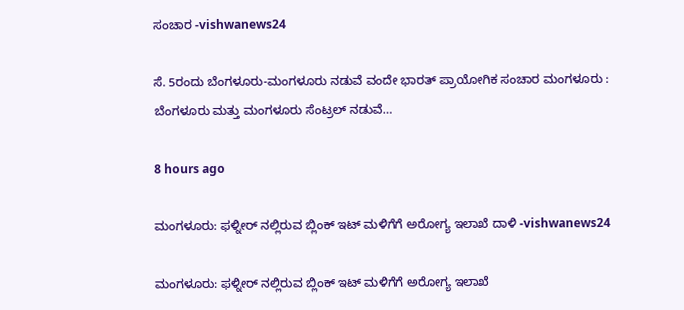ಸಂಚಾರ -vishwanews24

ಸೆ. 5ರಂದು ಬೆಂಗಳೂರು-ಮಂಗಳೂರು ನಡುವೆ ವಂದೇ ಭಾರತ್ ಪ್ರಾಯೋಗಿಕ ಸಂಚಾರ ಮಂಗಳೂರು : ಬೆಂಗಳೂರು ಮತ್ತು ಮಂಗಳೂರು ಸೆಂಟ್ರಲ್ ನಡುವೆ…

8 hours ago

ಮಂಗಳೂರು: ಫಳ್ನೀರ್ ನಲ್ಲಿರುವ ಬ್ಲಿಂಕ್ ಇಟ್ ಮಳಿಗೆಗೆ ಅರೋಗ್ಯ ಇಲಾಖೆ ದಾಳಿ -vishwanews24

ಮಂಗಳೂರು: ಫಳ್ನೀರ್ ನಲ್ಲಿರುವ ಬ್ಲಿಂಕ್ ಇಟ್ ಮಳಿಗೆಗೆ ಅರೋಗ್ಯ ಇಲಾಖೆ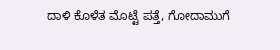ದಾಳಿ ಕೊಳೆತ ಮೊಟ್ಟೆ ಪತ್ತೆ, ಗೋದಾಮುಗೆ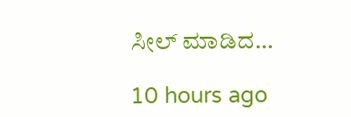ಸೀಲ್‌ ಮಾಡಿದ…

10 hours ago